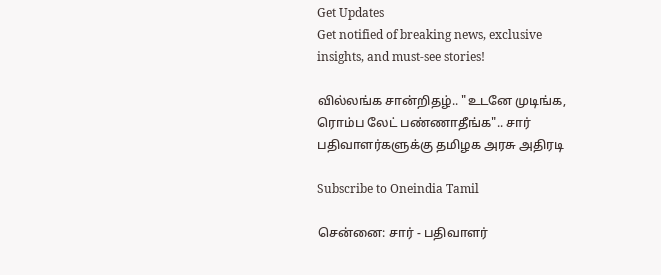Get Updates
Get notified of breaking news, exclusive insights, and must-see stories!

வில்லங்க சான்றிதழ்.. "உடனே முடிங்க, ரொம்ப லேட் பண்ணாதீங்க".. சார் பதிவாளர்களுக்கு தமிழக அரசு அதிரடி

Subscribe to Oneindia Tamil

சென்னை: சார் - பதிவாளர்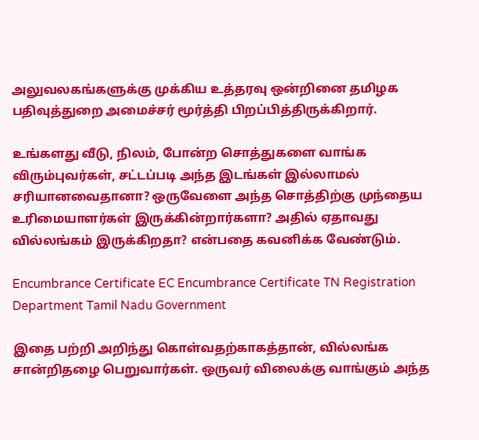அலுவலகங்களுக்கு முக்கிய உத்தரவு ஒன்றினை தமிழக பதிவுத்துறை அமைச்சர் மூர்த்தி பிறப்பித்திருக்கிறார்.

உங்களது வீடு, நிலம், போன்ற சொத்துகளை வாங்க விரும்புவர்கள், சட்டப்படி அந்த இடங்கள் இல்லாமல் சரியானவைதானா? ஒருவேளை அந்த சொத்திற்கு முந்தைய உரிமையாளர்கள் இருக்கின்றார்களா? அதில் ஏதாவது வில்லங்கம் இருக்கிறதா? என்பதை கவனிக்க வேண்டும்.

Encumbrance Certificate EC Encumbrance Certificate TN Registration Department Tamil Nadu Government

இதை பற்றி அறிந்து கொள்வதற்காகத்தான், வில்லங்க சான்றிதழை பெறுவார்கள். ஒருவர் விலைக்கு வாங்கும் அந்த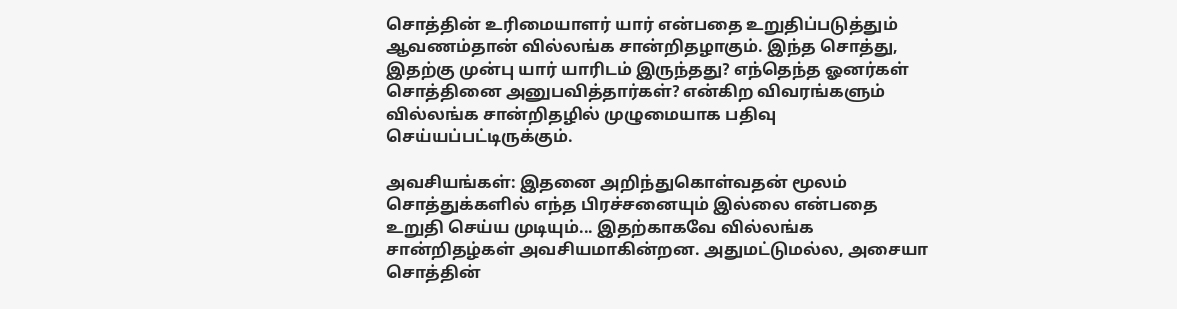சொத்தின் உரிமையாளர் யார் என்பதை உறுதிப்படுத்தும் ஆவணம்தான் வில்லங்க சான்றிதழாகும். இந்த சொத்து, இதற்கு முன்பு யார் யாரிடம் இருந்தது? எந்தெந்த ஓனர்கள் சொத்தினை அனுபவித்தார்கள்? என்கிற விவரங்களும் வில்லங்க சான்றிதழில் முழுமையாக பதிவு செய்யப்பட்டிருக்கும்.

அவசியங்கள்: இதனை அறிந்துகொள்வதன் மூலம் சொத்துக்களில் எந்த பிரச்சனையும் இல்லை என்பதை உறுதி செய்ய முடியும்... இதற்காகவே வில்லங்க சான்றிதழ்கள் அவசியமாகின்றன. அதுமட்டுமல்ல, அசையா சொத்தின்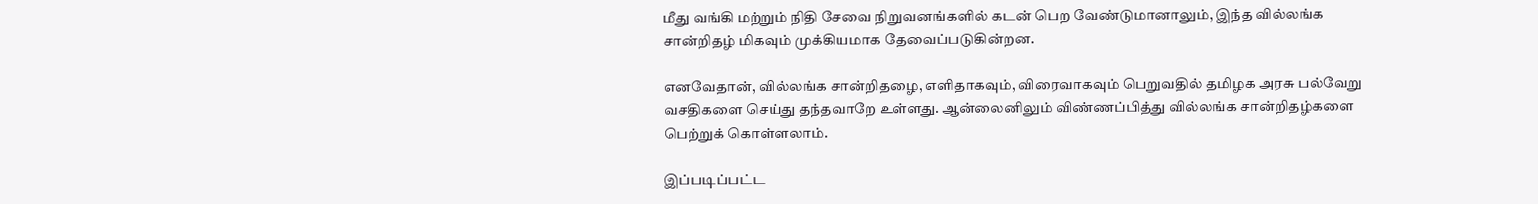மீது வங்கி மற்றும் நிதி சேவை நிறுவனங்களில் கடன் பெற வேண்டுமானாலும், இந்த வில்லங்க சான்றிதழ் மிகவும் முக்கியமாக தேவைப்படுகின்றன.

எனவேதான், வில்லங்க சான்றிதழை, எளிதாகவும், விரைவாகவும் பெறுவதில் தமிழக அரசு பல்வேறு வசதிகளை செய்து தந்தவாறே உள்ளது. ஆன்லைனிலும் விண்ணப்பித்து வில்லங்க சான்றிதழ்களை பெற்றுக் கொள்ளலாம்.

இப்படிப்பட்ட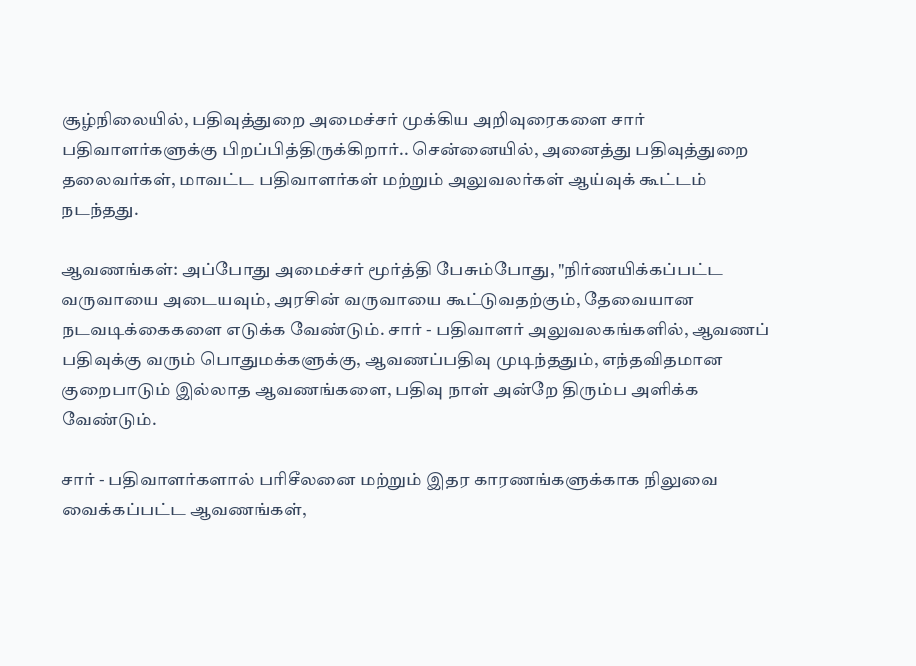சூழ்நிலையில், பதிவுத்துறை அமைச்சர் முக்கிய அறிவுரைகளை சார் பதிவாளர்களுக்கு பிறப்பித்திருக்கிறார்.. சென்னையில், அனைத்து பதிவுத்துறை தலைவர்கள், மாவட்ட பதிவாளர்கள் மற்றும் அலுவலர்கள் ஆய்வுக் கூட்டம் நடந்தது.

ஆவணங்கள்: அப்போது அமைச்சர் மூர்த்தி பேசும்போது, "நிர்ணயிக்கப்பட்ட வருவாயை அடையவும், அரசின் வருவாயை கூட்டுவதற்கும், தேவையான நடவடிக்கைகளை எடுக்க வேண்டும். சார் - பதிவாளர் அலுவலகங்களில், ஆவணப் பதிவுக்கு வரும் பொதுமக்களுக்கு, ஆவணப்பதிவு முடிந்ததும், எந்தவிதமான குறைபாடும் இல்லாத ஆவணங்களை, பதிவு நாள் அன்றே திரும்ப அளிக்க வேண்டும்.

சார் - பதிவாளர்களால் பரிசீலனை மற்றும் இதர காரணங்களுக்காக நிலுவை வைக்கப்பட்ட ஆவணங்கள்,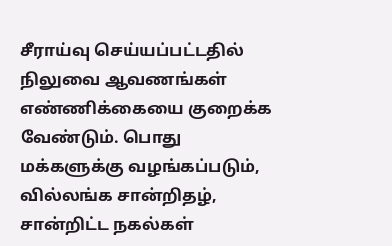சீராய்வு செய்யப்பட்டதில் நிலுவை ஆவணங்கள் எண்ணிக்கையை குறைக்க வேண்டும். பொது மக்களுக்கு வழங்கப்படும், வில்லங்க சான்றிதழ், சான்றிட்ட நகல்கள்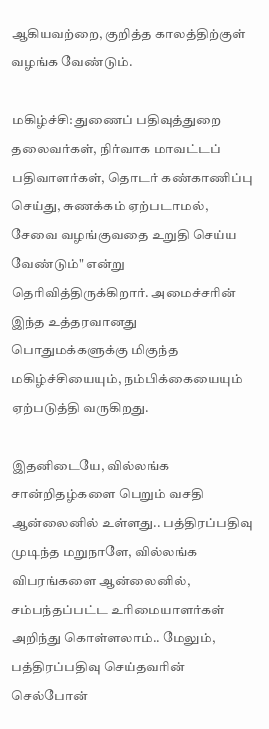ஆகியவற்றை, குறித்த காலத்திற்குள் வழங்க வேண்டும்.

மகிழ்ச்சி: துணைப் பதிவுத்துறை தலைவர்கள், நிர்வாக மாவட்டப் பதிவாளர்கள், தொடர் கண்காணிப்பு செய்து, சுணக்கம் ஏற்படாமல், சேவை வழங்குவதை உறுதி செய்ய வேண்டும்" என்று தெரிவித்திருக்கிறார். அமைச்சரின் இந்த உத்தரவானது பொதுமக்களுக்கு மிகுந்த மகிழ்ச்சியையும், நம்பிக்கையையும் ஏற்படுத்தி வருகிறது.

இதனிடையே, வில்லங்க சான்றிதழ்களை பெறும் வசதி ஆன்லைனில் உள்ளது.. பத்திரப்பதிவு முடிந்த மறுநாளே, வில்லங்க விபரங்களை ஆன்லைனில், சம்பந்தப்பட்ட உரிமையாளர்கள் அறிந்து கொள்ளலாம்.. மேலும், பத்திரப்பதிவு செய்தவரின் செல்போன்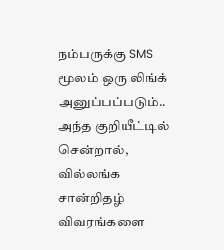நம்பருக்கு SMS மூலம் ஒரு லிங்க் அனுப்பப்படும்.. அந்த குறியீட்டில் சென்றால், வில்லங்க சான்றிதழ் விவரங்களை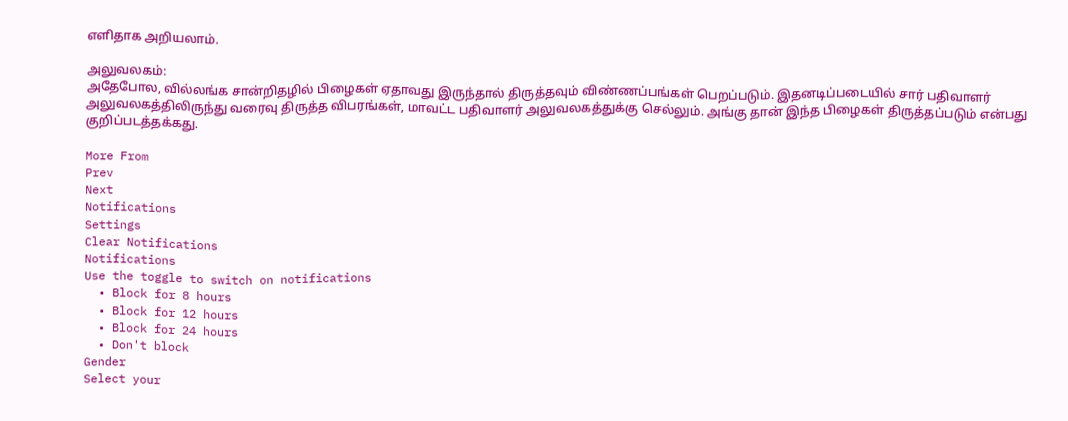எளிதாக அறியலாம்.

அலுவலகம்:
அதேபோல, வில்லங்க சான்றிதழில் பிழைகள் ஏதாவது இருந்தால் திருத்தவும் விண்ணப்பங்கள் பெறப்படும். இதனடிப்படையில் சார் பதிவாளர் அலுவலகத்திலிருந்து வரைவு திருத்த விபரங்கள், மாவட்ட பதிவாளர் அலுவலகத்துக்கு செல்லும். அங்கு தான் இந்த பிழைகள் திருத்தப்படும் என்பது குறிப்படத்தக்கது.

More From
Prev
Next
Notifications
Settings
Clear Notifications
Notifications
Use the toggle to switch on notifications
  • Block for 8 hours
  • Block for 12 hours
  • Block for 24 hours
  • Don't block
Gender
Select your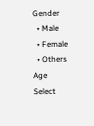Gender
  • Male
  • Female
  • Others
Age
Select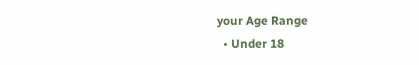your Age Range
  • Under 18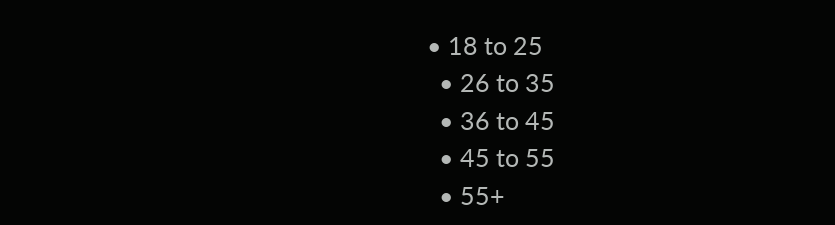• 18 to 25
  • 26 to 35
  • 36 to 45
  • 45 to 55
  • 55+